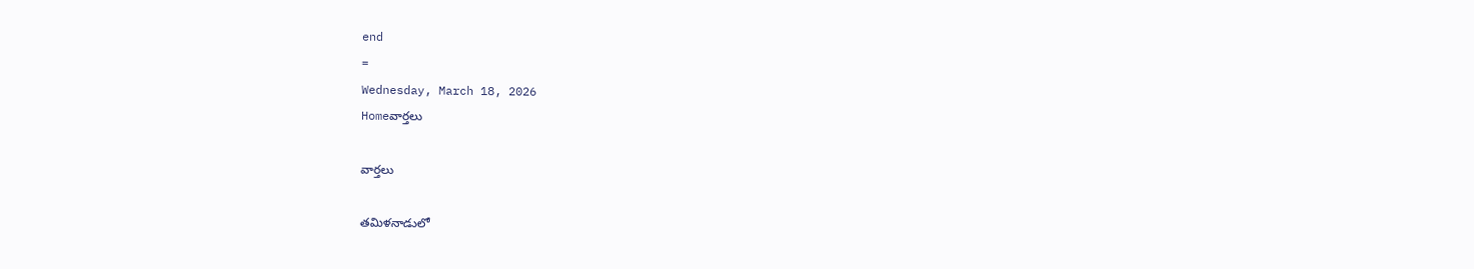end
=
Wednesday, March 18, 2026
Homeవార్తలు

వార్తలు

తమిళనాడులో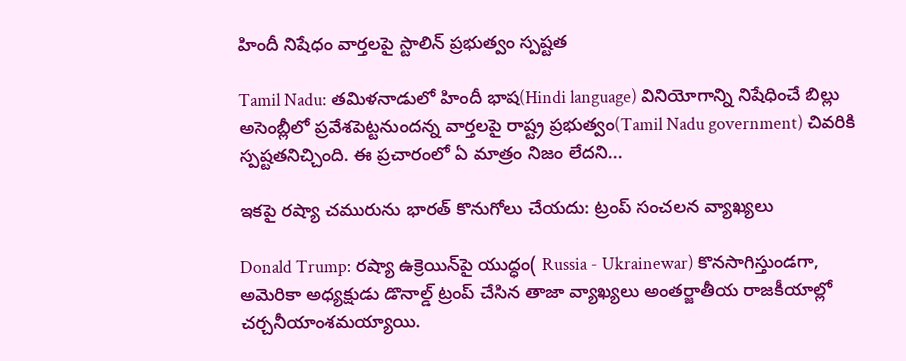హిందీ నిషేధం వార్తలపై స్టాలిన్ ప్రభుత్వం స్పష్టత

Tamil Nadu: తమిళనాడులో హిందీ భాష(Hindi language) వినియోగాన్ని నిషేధించే బిల్లు అసెంబ్లీలో ప్రవేశపెట్టనుందన్న వార్తలపై రాష్ట్ర ప్రభుత్వం(Tamil Nadu government) చివరికి స్పష్టతనిచ్చింది. ఈ ప్రచారంలో ఏ మాత్రం నిజం లేదని...

ఇకపై రష్యా చమురును భారత్‌ కొనుగోలు చేయదు: ట్రంప్ సంచలన వ్యాఖ్యలు

Donald Trump: రష్యా ఉక్రెయిన్‌పై యుద్ధం( Russia - Ukrainewar) కొనసాగిస్తుండగా, అమెరికా అధ్యక్షుడు డొనాల్డ్ ట్రంప్ చేసిన తాజా వ్యాఖ్యలు అంతర్జాతీయ రాజకీయాల్లో చర్చనీయాంశమయ్యాయి.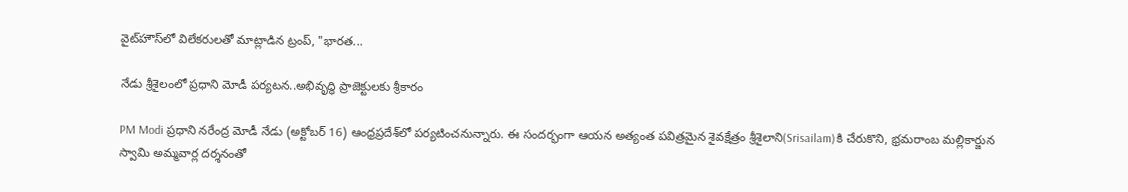వైట్‌హౌస్‌లో విలేకరులతో మాట్లాడిన ట్రంప్, "భారత...

నేడు శ్రీశైలంలో ప్రధాని మోడీ పర్యటన..అభివృద్ధి ప్రాజెక్టులకు శ్రీకారం

PM Modi ప్రధాని నరేంద్ర మోడీ నేడు (అక్టోబర్ 16) ఆంధ్రప్రదేశ్‌లో పర్యటించనున్నారు. ఈ సందర్భంగా ఆయన అత్యంత పవిత్రమైన శైవక్షేత్రం శ్రీశైలాని(Srisailam)కి చేరుకొని, భ్రమరాంబ మల్లికార్జున స్వామి అమ్మవార్ల దర్శనంతో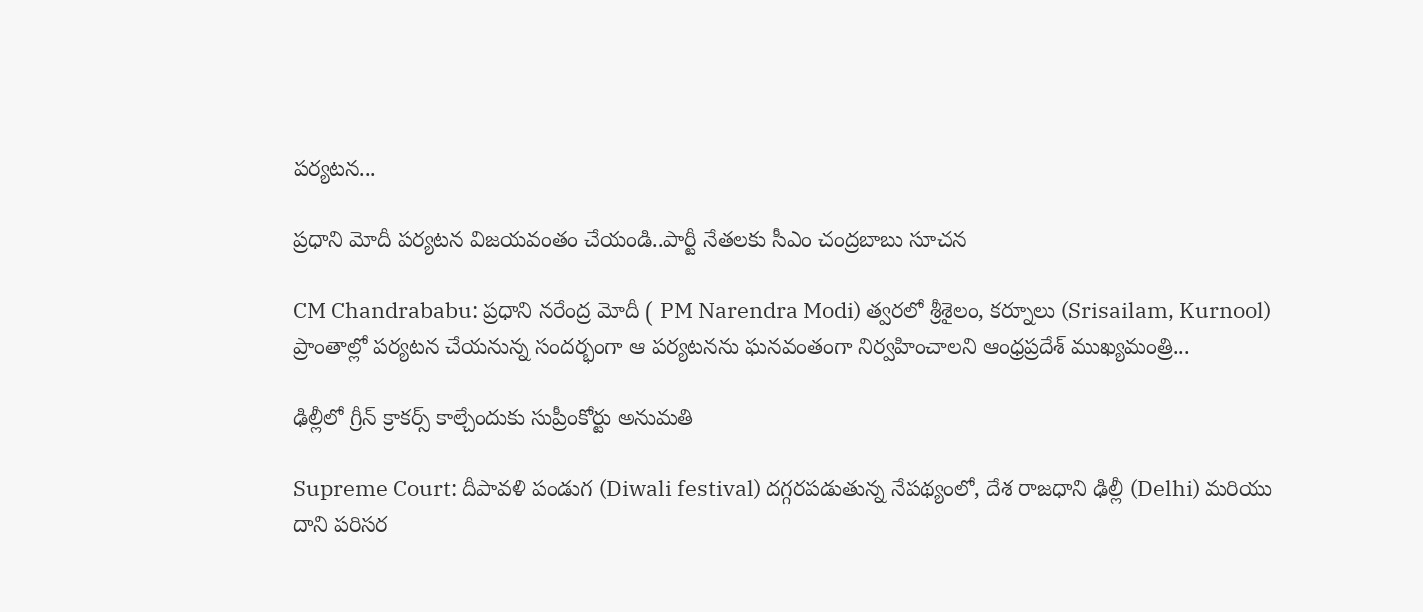పర్యటన...

ప్రధాని మోదీ పర్యటన విజయవంతం చేయండి..పార్టీ నేతలకు సీఎం చంద్రబాబు సూచన

CM Chandrababu: ప్రధాని నరేంద్ర మోదీ ( PM Narendra Modi) త్వరలో శ్రీశైలం, కర్నూలు (Srisailam, Kurnool) ప్రాంతాల్లో పర్యటన చేయనున్న సందర్భంగా ఆ పర్యటనను ఘనవంతంగా నిర్వహించాలని ఆంధ్రప్రదేశ్ ముఖ్యమంత్రి...

ఢిల్లీలో గ్రీన్ క్రాకర్స్ కాల్చేందుకు సుప్రీంకోర్టు అనుమతి

Supreme Court: దీపావళి పండుగ (Diwali festival) దగ్గరపడుతున్న నేపథ్యంలో, దేశ రాజధాని ఢిల్లీ (Delhi) మరియు దాని పరిసర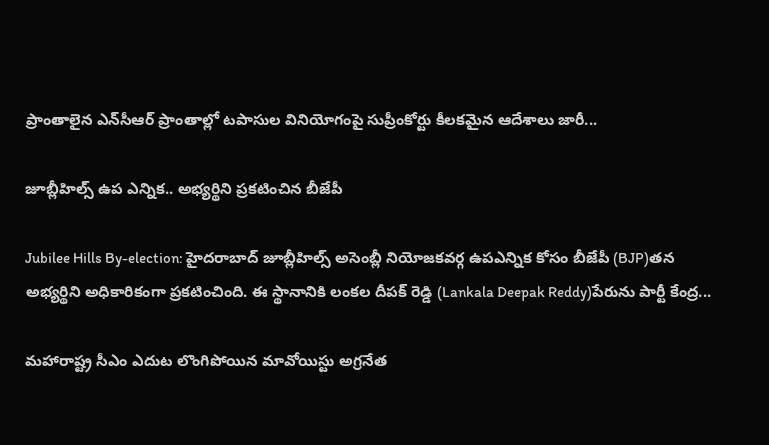ప్రాంతాలైన ఎన్‌సీఆర్ ప్రాంతాల్లో టపాసుల వినియోగంపై సుప్రీంకోర్టు కీలకమైన ఆదేశాలు జారీ...

జూబ్లీహిల్స్‌ ఉప ఎన్నిక.. అభ్యర్థిని ప్రకటించిన బీజేపీ

Jubilee Hills By-election: హైదరాబాద్ జూబ్లీహిల్స్ అసెంబ్లీ నియోజకవర్గ ఉపఎన్నిక కోసం బీజేపీ (BJP)తన అభ్యర్థిని అధికారికంగా ప్రకటించింది. ఈ స్థానానికి లంకల దీపక్ రెడ్డి (Lankala Deepak Reddy)పేరును పార్టీ కేంద్ర...

మహారాష్ట్ర సీఎం ఎదుట లొంగిపోయిన మావోయిస్టు అగ్రనేత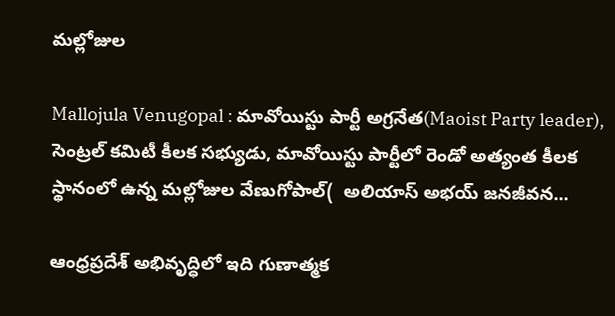మల్లోజుల

Mallojula Venugopal : మావోయిస్టు పార్టీ అగ్రనేత(Maoist Party leader), సెంట్రల్ కమిటీ కీలక సభ్యుడు, మావోయిస్టు పార్టీలో రెండో అత్యంత కీలక స్థానంలో ఉన్న మల్లోజుల వేణుగోపాల్(  అలియాస్ అభయ్ జనజీవన...

ఆంధ్రప్రదేశ్‌ అభివృద్ధిలో ఇది గుణాత్మక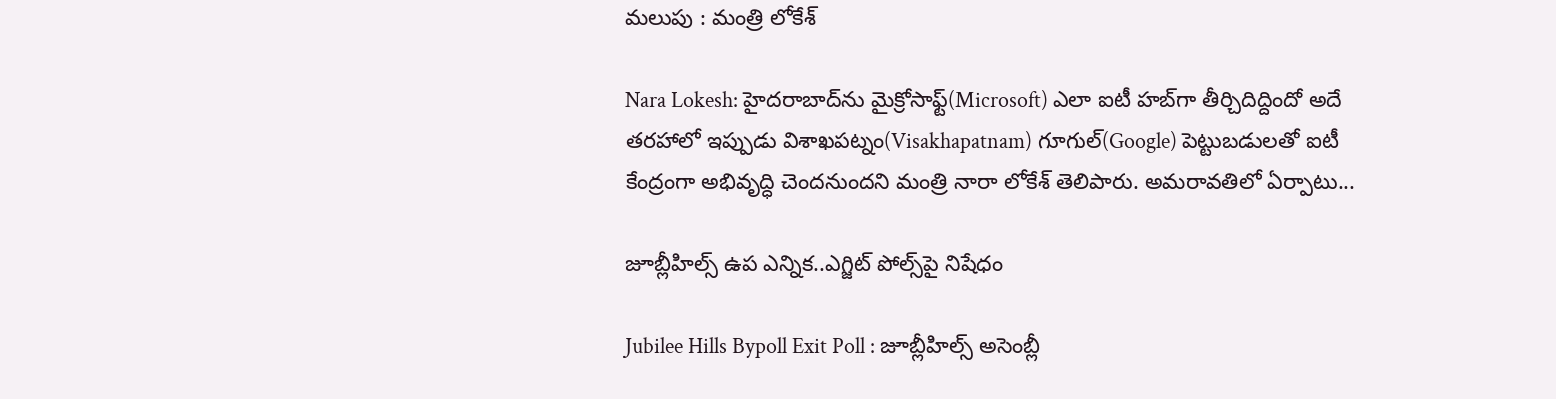మలుపు : మంత్రి లోకేశ్

Nara Lokesh: హైదరాబాద్‌ను మైక్రోసాఫ్ట్‌(Microsoft) ఎలా ఐటీ హబ్‌గా తీర్చిదిద్దిందో అదే తరహాలో ఇప్పుడు విశాఖపట్నం(Visakhapatnam) గూగుల్‌(Google) పెట్టుబడులతో ఐటీ కేంద్రంగా అభివృద్ధి చెందనుందని మంత్రి నారా లోకేశ్ తెలిపారు. అమరావతిలో ఏర్పాటు...

జూబ్లీహిల్స్ ఉప ఎన్నిక..ఎగ్జిట్ పోల్స్‌పై నిషేధం

Jubilee Hills Bypoll Exit Poll : జూబ్లీహిల్స్ అసెంబ్లీ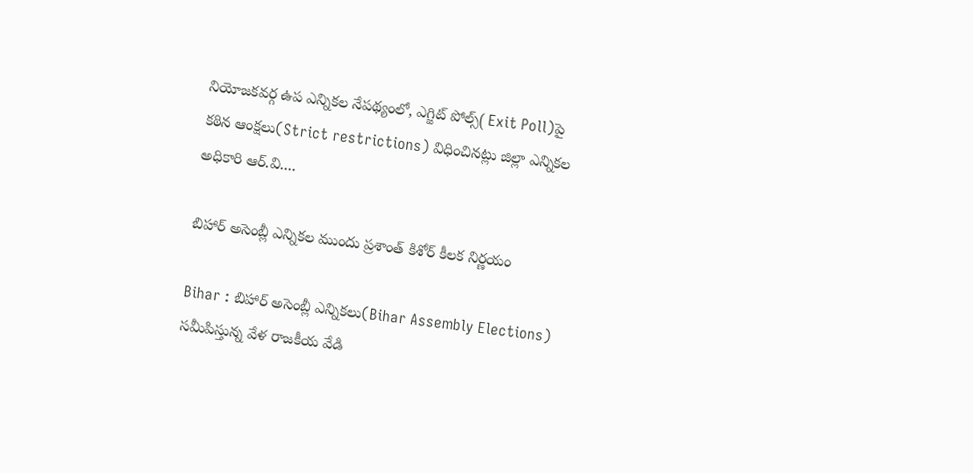నియోజకవర్గ ఉప ఎన్నికల నేపథ్యంలో, ఎగ్జిట్ పోల్స్‌( Exit Poll)పై కఠిన ఆంక్షలు(Strict restrictions) విధించినట్లు జిల్లా ఎన్నికల అధికారి ఆర్.వి....

బిహార్ అసెంబ్లీ ఎన్నికల ముందు ప్రశాంత్ కిశోర్ కీలక నిర్ణయం

Bihar : బిహార్‌ అసెంబ్లీ ఎన్నికలు(Bihar Assembly Elections) సమీపిస్తున్న వేళ రాజకీయ వేడి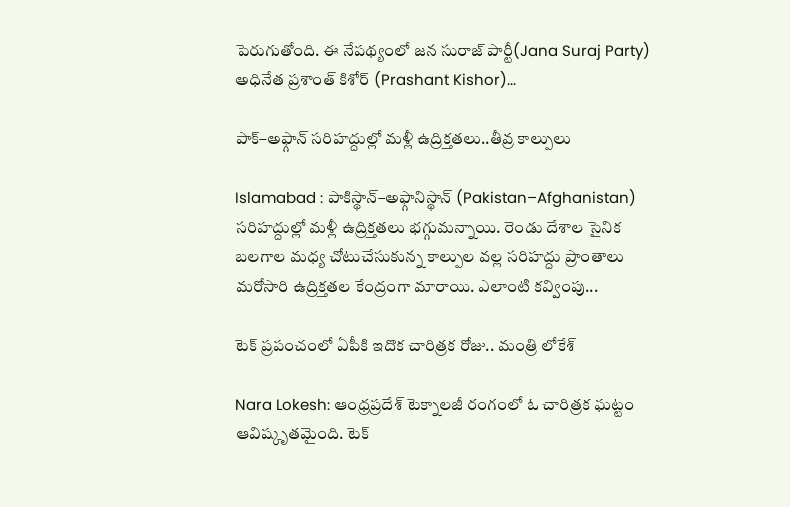పెరుగుతోంది. ఈ నేపథ్యంలో జన సురాజ్ పార్టీ(Jana Suraj Party) అధినేత ప్రశాంత్ కిశోర్ (Prashant Kishor)...

పాక్‌–అఫ్గాన్‌ సరిహద్దుల్లో మళ్లీ ఉద్రిక్తతలు..తీవ్ర కాల్పులు

Islamabad : పాకిస్థాన్‌–అఫ్గానిస్థాన్‌ (Pakistan–Afghanistan) సరిహద్దుల్లో మళ్లీ ఉద్రిక్తతలు భగ్గుమన్నాయి. రెండు దేశాల సైనిక బలగాల మధ్య చోటుచేసుకున్న కాల్పుల వల్ల సరిహద్దు ప్రాంతాలు మరోసారి ఉద్రిక్తతల కేంద్రంగా మారాయి. ఎలాంటి కవ్వింపు...

టెక్ ప్రపంచంలో ఏపీకి ఇదొక చారిత్రక రోజు.. మంత్రి లోకేశ్‌

Nara Lokesh: ఆంధ్రప్రదేశ్ టెక్నాలజీ రంగంలో ఓ చారిత్రక ఘట్టం ఆవిష్కృతమైంది. టెక్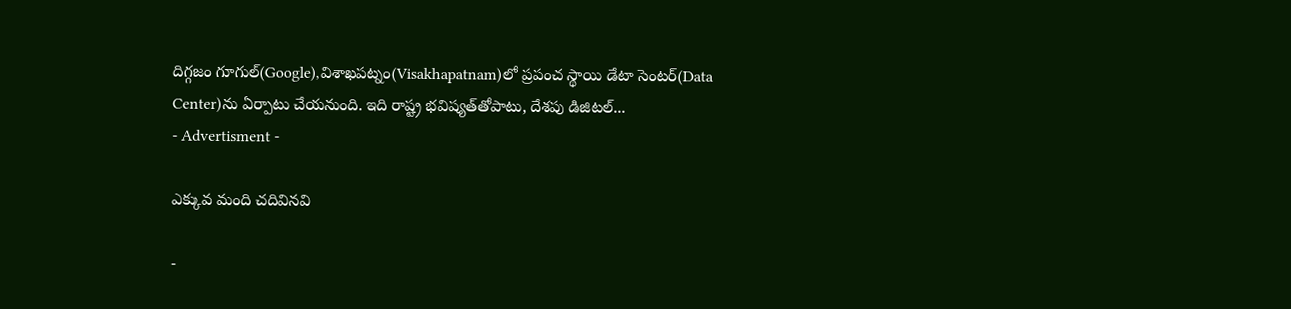దిగ్గజం గూగుల్(Google),విశాఖపట్నం(Visakhapatnam)లో ప్రపంచ స్థాయి డేటా సెంటర్‌(Data Center)ను ఏర్పాటు చేయనుంది. ఇది రాష్ట్ర భవిష్యత్‌తోపాటు, దేశపు డిజిటల్...
- Advertisment -

ఎక్కువ మంది చదివినవి

-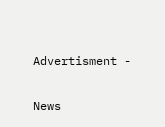Advertisment -

News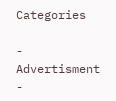Categories

- Advertisment -